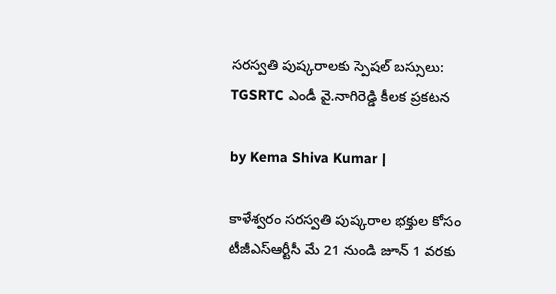సరస్వతి పుష్కరాలకు స్పెషల్ బస్సులు: TGSRTC ఎండీ వై.నాగిరెడ్డి కీలక ప్రకటన

by Kema Shiva Kumar |

కాళేశ్వరం సరస్వతి పుష్కరాల భక్తుల కోసం టీజీఎస్‌ఆర్టీసీ మే 21 నుండి జూన్ 1 వరకు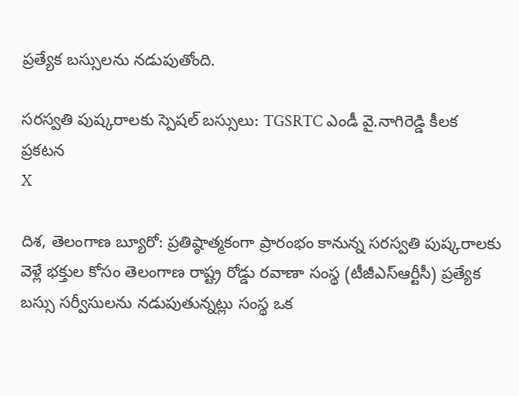ప్రత్యేక బస్సులను నడుపుతోంది.

సరస్వతి పుష్కరాలకు స్పెషల్ బస్సులు: TGSRTC ఎండీ వై.నాగిరెడ్డి కీలక ప్రకటన
X

దిశ, తెలంగాణ బ్యూరో: ప్రతిష్ఠాత్మకంగా ప్రారంభం కానున్న సరస్వతి పుష్కరాలకు వెళ్లే భక్తుల కోసం తెలంగాణ రాష్ట్ర రోడ్డు రవాణా సంస్థ (టీజీఎస్‌ఆర్టీసీ) ప్రత్యేక బస్సు సర్వీసులను నడుపుతున్నట్లు సంస్థ ఒక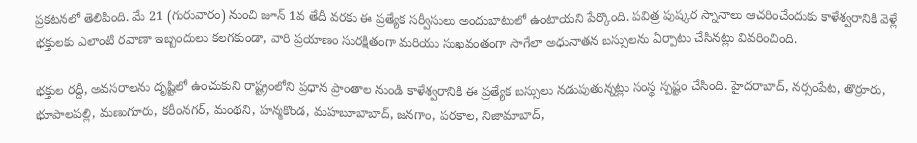ప్రకటనలో తెలిపింది. మే 21 (గురువారం) నుంచి జూన్ 1వ తేదీ వరకు ఈ ప్రత్యేక సర్వీసులు అందుబాటులో ఉంటాయని పేర్కొంది. పవిత్ర పుష్కర స్నానాలు ఆచరించేందుకు కాళేశ్వరానికి వెళ్లే భక్తులకు ఎలాంటి రవాణా ఇబ్బందులు కలగకుండా, వారి ప్రయాణం సురక్షితంగా మరియు సుఖవంతంగా సాగేలా అధునాతన బస్సులను ఏర్పాటు చేసినట్లు వివరించింది.

భక్తుల రద్దీ, అవసరాలను దృష్టిలో ఉంచుకుని రాష్ట్రంలోని ప్రధాన ప్రాంతాల నుండి కాళేశ్వరానికి ఈ ప్రత్యేక బస్సులు నడుపుతున్నట్లు సంస్థ స్పష్టం చేసింది. హైదరాబాద్, నర్సంపేట, తొర్రూరు, భూపాలపల్లి, మణుగూరు, కరీంనగర్, మంథని, హన్మకొండ, మహబూబాబాద్, జనగాం, పరకాల, నిజామాబాద్,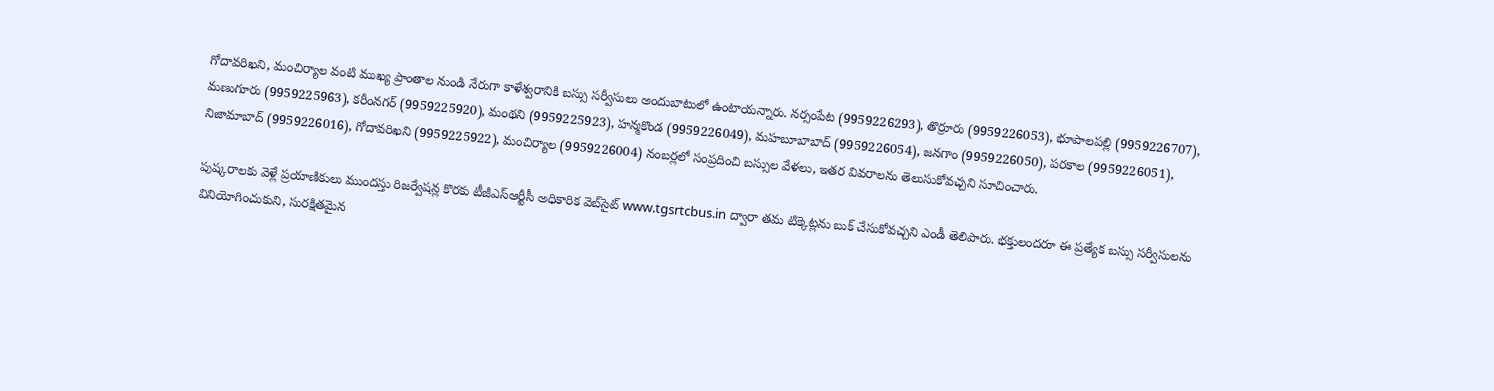గోదావరిఖని, మంచిర్యాల వంటి ముఖ్య ప్రాంతాల నుండి నేరుగా కాళేశ్వరానికి బస్సు సర్వీసులు అందుబాటులో ఉంటాయన్నారు. నర్సంపేట (9959226293), తొర్రూరు (9959226053), భూపాలపల్లి (9959226707), మణుగూరు (9959225963), కరీంనగర్ (9959225920), మంథని (9959225923), హన్మకొండ (9959226049), మహబూబాబాద్ (9959226054), జనగాం (9959226050), పరకాల (9959226051), నిజామాబాద్ (9959226016), గోదావరిఖని (9959225922), మంచిర్యాల (9959226004) నంబర్లలో సంప్రదించి బస్సుల వేళలు, ఇతర వివరాలను తెలుసుకోవచ్చని సూచించారు.

పుష్కరాలకు వెళ్లే ప్రయాణికులు ముందస్తు రిజర్వేషన్ల కొరకు టీజీఎస్‌ఆర్టీసీ అధికారిక వెబ్‌సైట్ www.tgsrtcbus.in ద్వారా తమ టిక్కెట్లను బుక్ చేసుకోవచ్చని ఎండీ తెలిపారు. భక్తులందరూ ఈ ప్రత్యేక బస్సు సర్వీసులను వినియోగించుకుని, సురక్షితమైన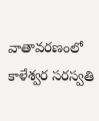వాతావరణంలో కాళేశ్వర సరస్వతి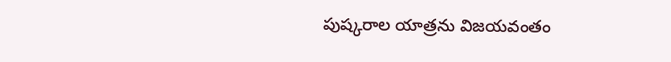పుష్కరాల యాత్రను విజయవంతం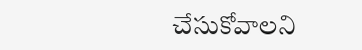చేసుకోవాలని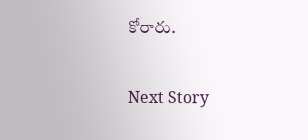కోరారు.

Next Story